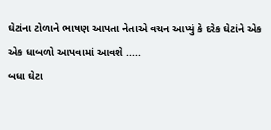ઘેટાંના ટોળાને ભાષણ આપતા નેતાએ વચન આપ્યું કે દરેક ઘેટાંને એક એક ધાબળો આપવામાં આવશે .....
બધા ઘેટા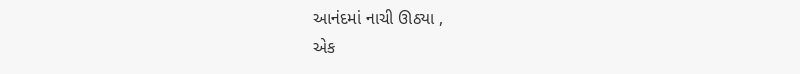આનંદમાં નાચી ઊઠ્યા ,
એક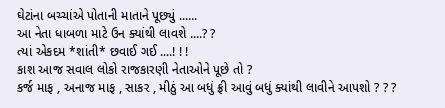ઘેટાંના બચ્ચાંએ પોતાની માતાને પૂછ્યું ......
આ નેતા ધાબળા માટે ઉન ક્યાંથી લાવશે ....? ?
ત્યાં એકદમ *શાંતી* છવાઈ ગઈ ....! ! !
કાશ આજ સવાલ લોકો રાજકારણી નેતાઓને પૂછે તો ?
કર્જ માફ , અનાજ માફ , સાકર , મીઠું આ બધું ફ્રી આવું બધું ક્યાંથી લાવીને આપશો ? ? ?